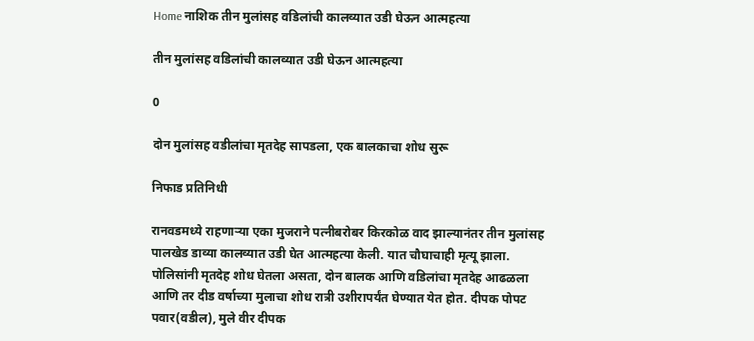Home नाशिक तीन मुलांसह वडिलांची कालव्यात उडी घेऊन आत्महत्या

तीन मुलांसह वडिलांची कालव्यात उडी घेऊन आत्महत्या

0

दोन मुलांसह वडीलांचा मृतदेह सापडला, एक बालकाचा शोध सुरू

निफाड प्रतिनिधी

रानवडमध्ये राहणार्‍या एका मुजराने पत्नीबरोबर किरकोळ वाद झाल्यानंतर तीन मुलांसह पालखेड डाव्या कालव्यात उडी घेत आत्महत्या केली. यात चौघाचाही मृत्यू झाला. पोलिसांनी मृतदेह शोध घेतला असता, दोन बालक आणि वडिलांचा मृतदेह आढळला आणि तर दीड वर्षाच्या मुलाचा शोध रात्री उशीरापर्यंत घेण्यात येत होत. दीपक पोपट पवार(वडील), मुले वीर दीपक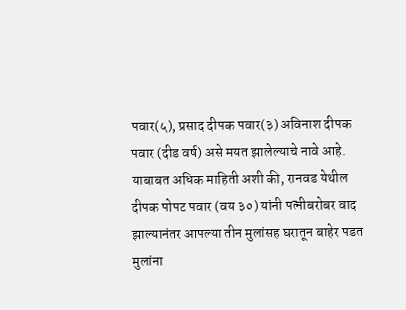पवार(५), प्रसाद दीपक पवार(३) अविनाश दीपक पवार (दीड वर्ष) असे मयत झालेल्याचे नावे आहे. याबाबत अधिक माहिती अशी की, रानवड येथील दीपक पोपट पवार (वय ३०) यांनी पत्नीबरोबर वाद झाल्यानंतर आपल्या तीन मुलांसह घरातून बाहेर पडत मुलांना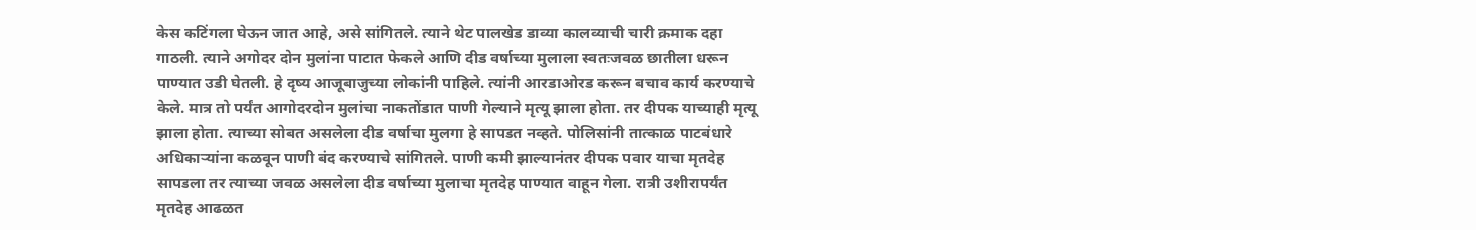केस कटिंगला घेऊन जात आहे, असे सांगितले. त्याने थेट पालखेड डाव्या कालव्याची चारी क्रमाक दहा गाठली. त्याने अगोदर दोन मुलांना पाटात फेकले आणि दीड वर्षाच्या मुलाला स्वतःजवळ छातीला धरून पाण्यात उडी घेतली. हे दृष्य आजूबाजुच्या लोकांनी पाहिले. त्यांनी आरडाओरड करून बचाव कार्य करण्याचे केले. मात्र तो पर्यंत आगोदरदोन मुलांचा नाकतोंडात पाणी गेल्याने मृत्यू झाला होता. तर दीपक याच्याही मृत्यू झाला होता. त्याच्या सोबत असलेला दीड वर्षाचा मुलगा हे सापडत नव्हते. पोलिसांनी तात्काळ पाटबंधारे अधिकार्‍यांना कळवून पाणी बंद करण्याचे सांगितले. पाणी कमी झाल्यानंतर दीपक पवार याचा मृतदेह सापडला तर त्याच्या जवळ असलेला दीड वर्षाच्या मुलाचा मृतदेह पाण्यात वाहून गेला. रात्री उशीरापर्यंत मृतदेह आढळत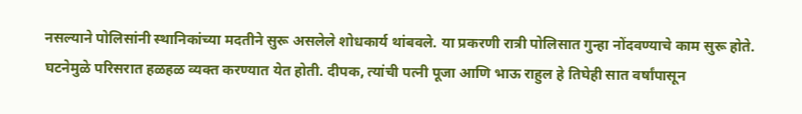नसल्याने पोलिसांनी स्थानिकांच्या मदतीने सुरू असलेले शोधकार्य थांबवले. या प्रकरणी रात्री पोलिसात गुन्हा नोंदवण्याचे काम सुरू होते. घटनेमुळे परिसरात हळहळ व्यक्त करण्यात येत होती. दीपक, त्यांची पत्नी पूजा आणि भाऊ राहुल हे तिघेही सात वर्षांपासून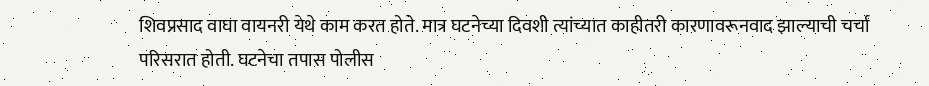शिवप्रसाद वाघा वायनरी येथे काम करत होते. मात्र घटनेच्या दिवशी त्यांच्यात काहीतरी कारणावरूनवाद झाल्याची चर्चा परिसरात होती. घटनेचा तपास पोलीस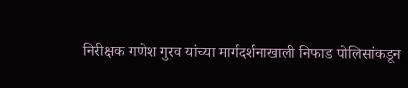निरीक्षक गणेश गुरव यांच्या मार्गदर्शनाखाली निफाड पोलिसांकडून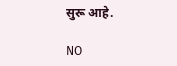सुरू आहे.

NO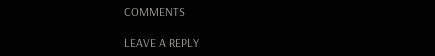COMMENTS

LEAVE A REPLY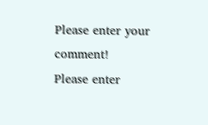Please enter your comment!
Please enter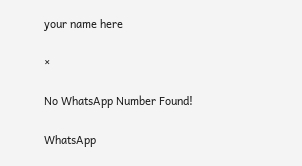your name here

×

No WhatsApp Number Found!

WhatsApp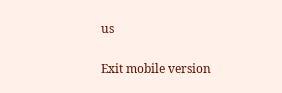us

Exit mobile version